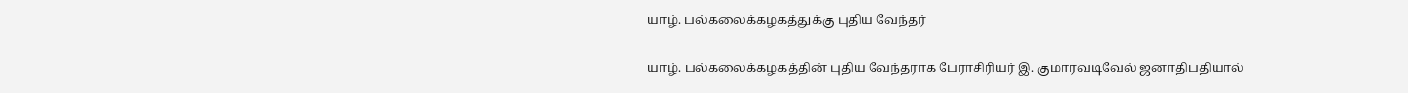யாழ். பல்கலைக்கழகத்துக்கு புதிய வேந்தர்

யாழ். பல்கலைக்கழகத்தின் புதிய வேந்தராக பேராசிரியர் இ. குமாரவடிவேல் ஜனாதிபதியால்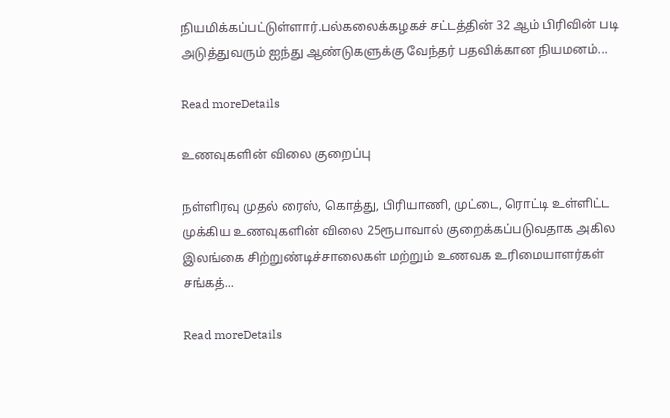நியமிக்கப்பட்டுள்ளார்.பல்கலைக்கழகச் சட்டத்தின் 32 ஆம் பிரிவின் படி அடுத்துவரும் ஐந்து ஆண்டுகளுக்கு வேந்தர் பதவிக்கான நியமனம்...

Read moreDetails

உணவுகளின் விலை குறைப்பு

நள்ளிரவு முதல் ரைஸ், கொத்து, பிரியாணி, முட்டை, ரொட்டி உள்ளிட்ட முக்கிய உணவுகளின் விலை 25ரூபாவால் குறைக்கப்படுவதாக அகில இலங்கை சிற்றுண்டிச்சாலைகள் மற்றும் உணவக உரிமையாளர்கள் சங்கத்...

Read moreDetails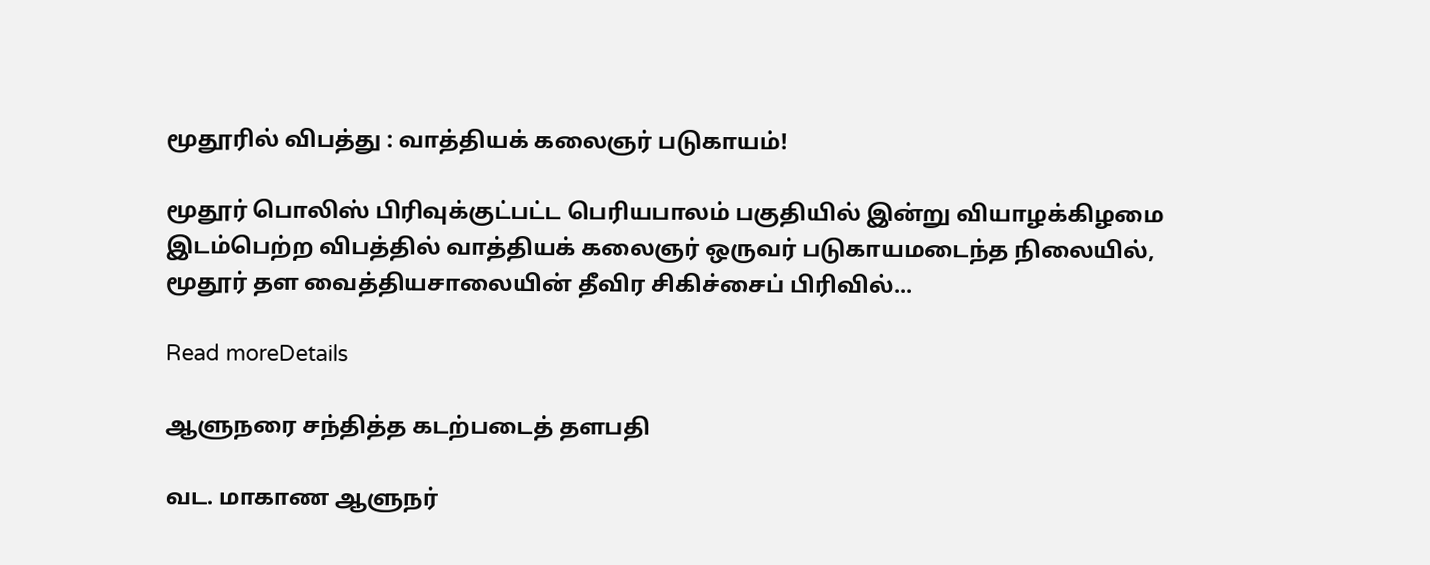மூதூரில் விபத்து : வாத்தியக் கலைஞர் படுகாயம்!

மூதூர் பொலிஸ் பிரிவுக்குட்பட்ட பெரியபாலம் பகுதியில் இன்று வியாழக்கிழமை இடம்பெற்ற விபத்தில் வாத்தியக் கலைஞர் ஒருவர் படுகாயமடைந்த நிலையில், மூதூர் தள வைத்தியசாலையின் தீவிர சிகிச்சைப் பிரிவில்...

Read moreDetails

ஆளுநரை சந்தித்த கடற்படைத் தளபதி

வட. மாகாண ஆளுநர்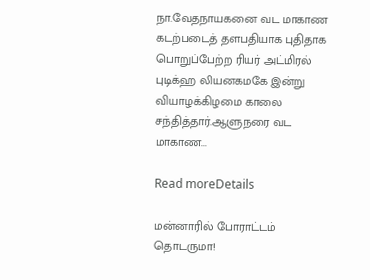நா.வேதநாயகனை வட மாகாண கடற்படைத் தளபதியாக புதிதாக பொறுப்பேற்ற ரியர் அட்மிரல் புடிக்ஹ லியனகமகே இன்று வியாழக்கிழமை காலை சந்தித்தார்.ஆளுநரை வட மாகாண...

Read moreDetails

மன்னாரில் போராட்டம் தொடருமா!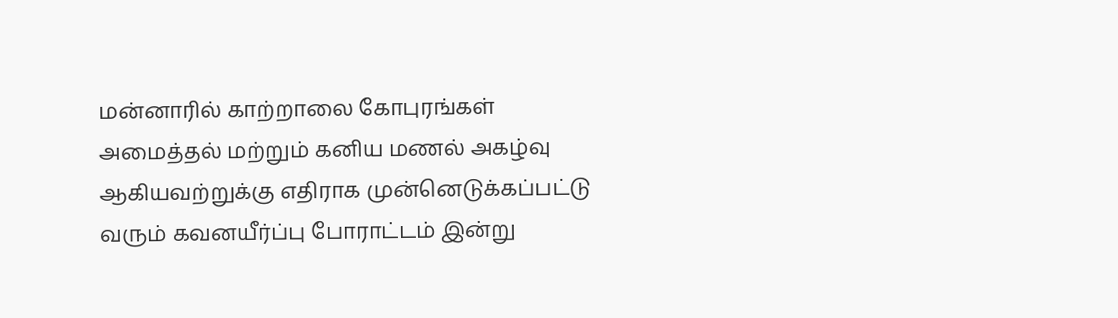மன்னாரில் காற்றாலை கோபுரங்கள் அமைத்தல் மற்றும் கனிய மணல் அகழ்வு ஆகியவற்றுக்கு எதிராக முன்னெடுக்கப்பட்டு வரும் கவனயீர்ப்பு போராட்டம் இன்று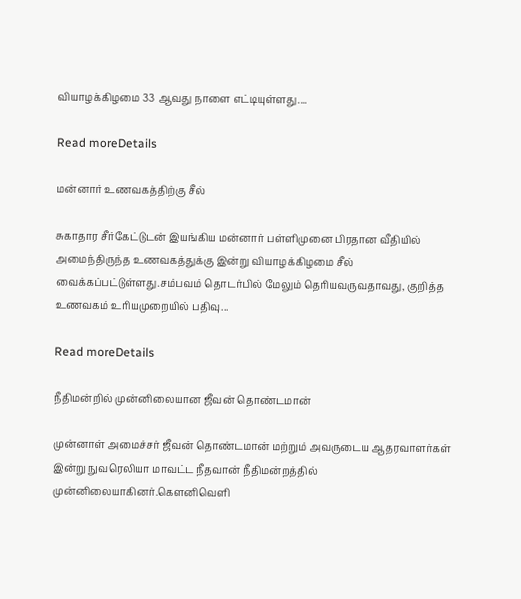வியாழக்கிழமை 33 ஆவது நாளை எட்டியுள்ளது....

Read moreDetails

மன்னார் உணவகத்திற்கு சீல்

சுகாதார சீர்கேட்டுடன் இயங்கிய மன்னார் பள்ளிமுனை பிரதான வீதியில் அமைந்திருந்த உணவகத்துக்கு இன்று வியாழக்கிழமை சீல் வைக்கப்பட்டுள்ளது.சம்பவம் தொடர்பில் மேலும் தெரியவருவதாவது, குறித்த உணவகம் உரியமுறையில் பதிவு...

Read moreDetails

நீதிமன்றில் முன்னிலையான ஜீவன் தொண்டமான்

முன்னாள் அமைச்சர் ஜீவன் தொண்டமான் மற்றும் அவருடைய ஆதரவாளர்கள் இன்று நுவரெலியா மாவட்ட நீதவான் நீதிமன்றத்தில் முன்னிலையாகினர்.கெளனிவெளி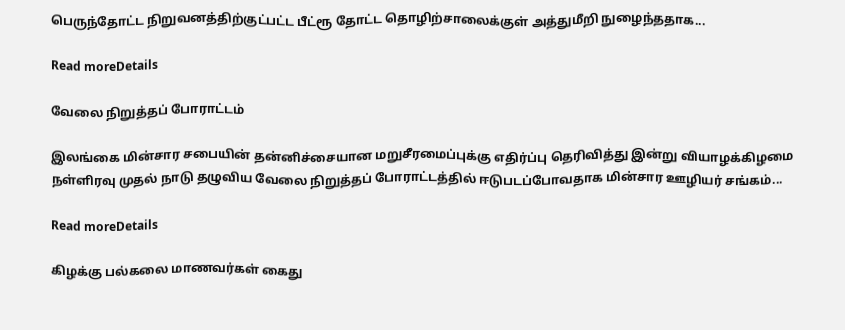பெருந்தோட்ட நிறுவனத்திற்குட்பட்ட பீட்ரூ தோட்ட தொழிற்சாலைக்குள் அத்துமீறி நுழைந்ததாக...

Read moreDetails

வேலை நிறுத்தப் போராட்டம்

இலங்கை மின்சார சபையின் தன்னிச்சையான மறுசீரமைப்புக்கு எதிர்ப்பு தெரிவித்து இன்று வியாழக்கிழமை நள்ளிரவு முதல் நாடு தழுவிய வேலை நிறுத்தப் போராட்டத்தில் ஈடுபடப்போவதாக மின்சார ஊழியர் சங்கம்...

Read moreDetails

கிழக்கு பல்கலை மாணவர்கள் கைது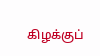கிழக்குப்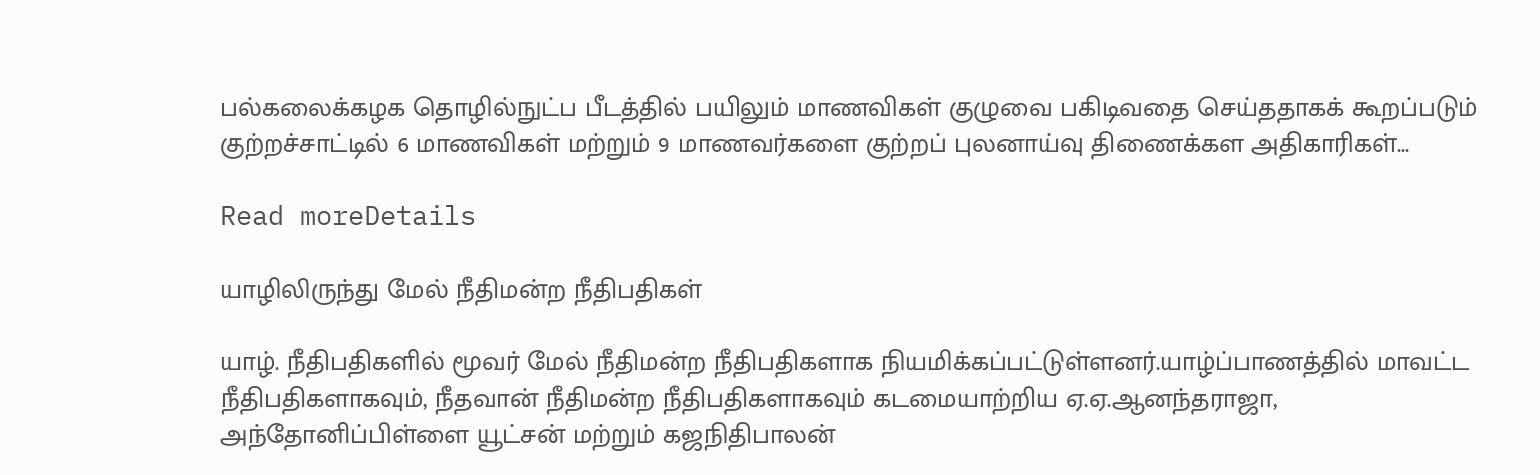பல்கலைக்கழக தொழில்நுட்ப பீடத்தில் பயிலும் மாணவிகள் குழுவை பகிடிவதை செய்ததாகக் கூறப்படும் குற்றச்சாட்டில் 6 மாணவிகள் மற்றும் 9 மாணவர்களை குற்றப் புலனாய்வு திணைக்கள அதிகாரிகள்...

Read moreDetails

யாழிலிருந்து மேல் நீதிமன்ற நீதிபதிகள்

யாழ். நீதிபதிகளில் மூவர் மேல் நீதிமன்ற நீதிபதிகளாக நியமிக்கப்பட்டுள்ளனர்.யாழ்ப்பாணத்தில் மாவட்ட நீதிபதிகளாகவும், நீதவான் நீதிமன்ற நீதிபதிகளாகவும் கடமையாற்றிய ஏ.ஏ.ஆனந்தராஜா, அந்தோனிப்பிள்ளை யூட்சன் மற்றும் கஜநிதிபாலன்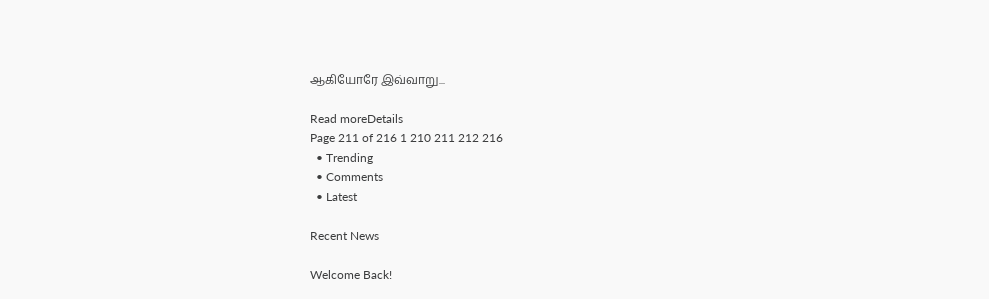ஆகியோரே இவ்வாறு...

Read moreDetails
Page 211 of 216 1 210 211 212 216
  • Trending
  • Comments
  • Latest

Recent News

Welcome Back!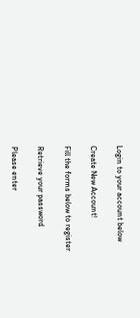Login to your account below

Create New Account!

Fill the forms below to register

Retrieve your password

Please enter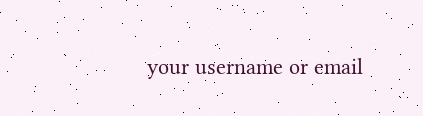your username or email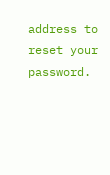address to reset your password.